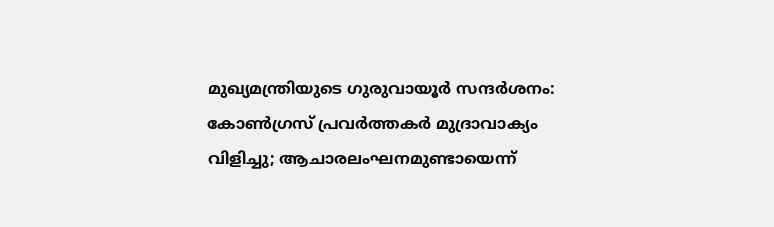മുഖ്യമന്ത്രിയുടെ ഗുരുവായൂർ സന്ദർശനം: കോൺഗ്രസ് പ്രവർത്തകർ മുദ്രാവാക്യം വിളിച്ചു; ആചാരലംഘനമുണ്ടായെന്ന്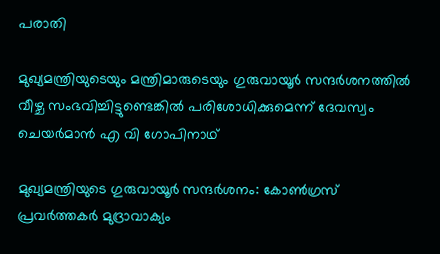പരാതി

മുഖ്യമന്ത്രിയുടെയും മന്ത്രിമാരുടെയും ഗുരുവായൂര്‍ സന്ദര്‍ശനത്തില്‍ വീഴ്ച സംഭവിച്ചിട്ടുണ്ടെങ്കില്‍ പരിശോധിക്കുമെന്ന് ദേവസ്വം ചെയര്‍മാന്‍ എ വി ഗോപിനാഥ്

മുഖ്യമന്ത്രിയുടെ ഗുരുവായൂർ സന്ദർശനം: കോൺഗ്രസ് പ്രവർത്തകർ മുദ്രാവാക്യം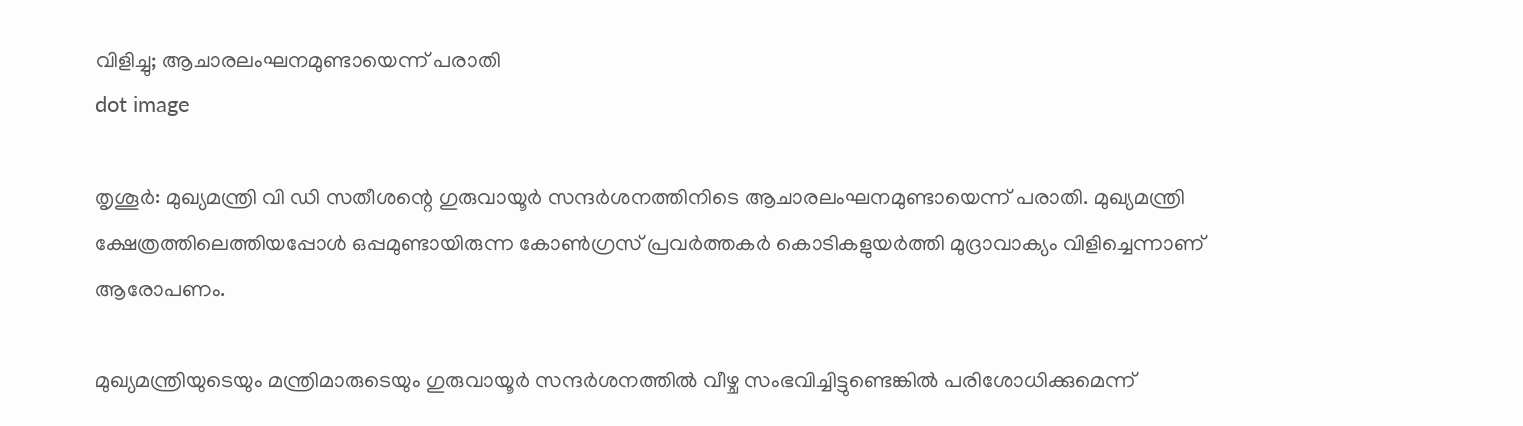വിളിച്ചു; ആചാരലംഘനമുണ്ടായെന്ന് പരാതി
dot image

തൃശൂര്‍: മുഖ്യമന്ത്രി വി ഡി സതീശന്റെ ഗുരുവായൂര്‍ സന്ദര്‍ശനത്തിനിടെ ആചാരലംഘനമുണ്ടായെന്ന് പരാതി. മുഖ്യമന്ത്രി ക്ഷേത്രത്തിലെത്തിയപ്പോള്‍ ഒപ്പമുണ്ടായിരുന്ന കോണ്‍ഗ്രസ് പ്രവര്‍ത്തകര്‍ കൊടികളുയര്‍ത്തി മുദ്രാവാക്യം വിളിച്ചെന്നാണ് ആരോപണം.

മുഖ്യമന്ത്രിയുടെയും മന്ത്രിമാരുടെയും ഗുരുവായൂര്‍ സന്ദര്‍ശനത്തില്‍ വീഴ്ച സംഭവിച്ചിട്ടുണ്ടെങ്കില്‍ പരിശോധിക്കുമെന്ന്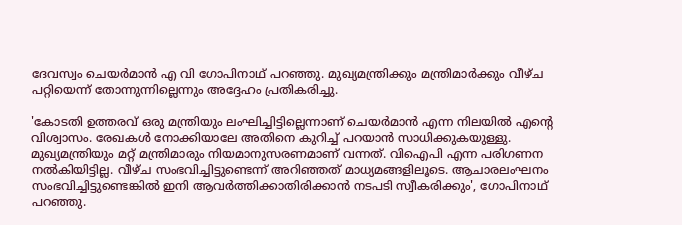ദേവസ്വം ചെയര്‍മാന്‍ എ വി ഗോപിനാഥ് പറഞ്ഞു. മുഖ്യമന്ത്രിക്കും മന്ത്രിമാര്‍ക്കും വീഴ്ച പറ്റിയെന്ന് തോന്നുന്നില്ലെന്നും അദ്ദേഹം പ്രതികരിച്ചു.

'കോടതി ഉത്തരവ് ഒരു മന്ത്രിയും ലംഘിച്ചിട്ടില്ലെന്നാണ് ചെയര്‍മാന്‍ എന്ന നിലയില്‍ എന്റെ വിശ്വാസം. രേഖകള്‍ നോക്കിയാലേ അതിനെ കുറിച്ച് പറയാന്‍ സാധിക്കുകയുള്ളു. മുഖ്യമന്ത്രിയും മറ്റ് മന്ത്രിമാരും നിയമാനുസരണമാണ് വന്നത്. വിഐപി എന്ന പരിഗണന നല്‍കിയിട്ടില്ല. വീഴ്ച സംഭവിച്ചിട്ടുണ്ടെന്ന് അറിഞ്ഞത് മാധ്യമങ്ങളിലൂടെ. ആചാരലംഘനം സംഭവിച്ചിട്ടുണ്ടെങ്കില്‍ ഇനി ആവര്‍ത്തിക്കാതിരിക്കാന്‍ നടപടി സ്വീകരിക്കും', ഗോപിനാഥ് പറഞ്ഞു.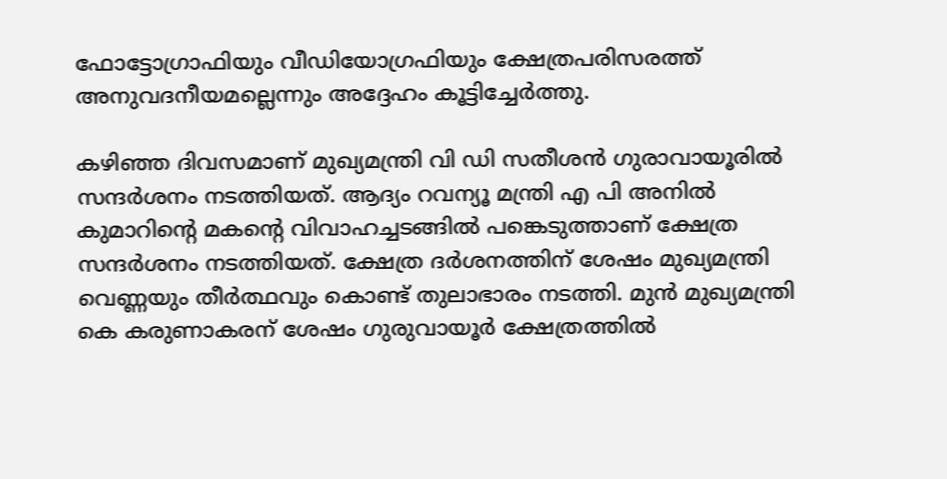ഫോട്ടോഗ്രാഫിയും വീഡിയോഗ്രഫിയും ക്ഷേത്രപരിസരത്ത് അനുവദനീയമല്ലെന്നും അദ്ദേഹം കൂട്ടിച്ചേര്‍ത്തു.

കഴിഞ്ഞ ദിവസമാണ് മുഖ്യമന്ത്രി വി ഡി സതീശന്‍ ഗുരാവായൂരില്‍ സന്ദര്‍ശനം നടത്തിയത്. ആദ്യം റവന്യൂ മന്ത്രി എ പി അനില്‍ കുമാറിന്റെ മകന്റെ വിവാഹച്ചടങ്ങില്‍ പങ്കെടുത്താണ് ക്ഷേത്ര സന്ദര്‍ശനം നടത്തിയത്. ക്ഷേത്ര ദര്‍ശനത്തിന് ശേഷം മുഖ്യമന്ത്രി വെണ്ണയും തീര്‍ത്ഥവും കൊണ്ട് തുലാഭാരം നടത്തി. മുന്‍ മുഖ്യമന്ത്രി കെ കരുണാകരന് ശേഷം ഗുരുവായൂര്‍ ക്ഷേത്രത്തില്‍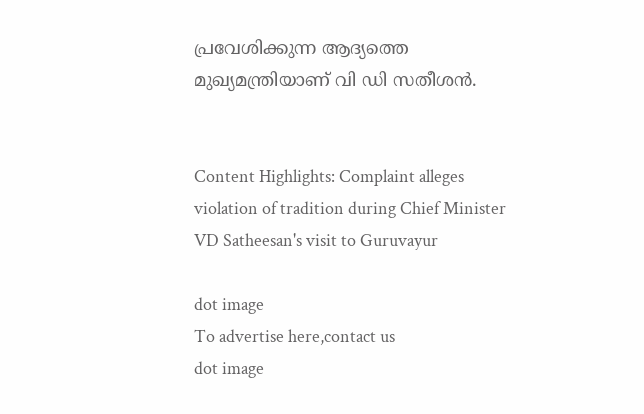പ്രവേശിക്കുന്ന ആദ്യത്തെ മുഖ്യമന്ത്രിയാണ് വി ഡി സതീശന്‍.


Content Highlights: Complaint alleges violation of tradition during Chief Minister VD Satheesan's visit to Guruvayur

dot image
To advertise here,contact us
dot image